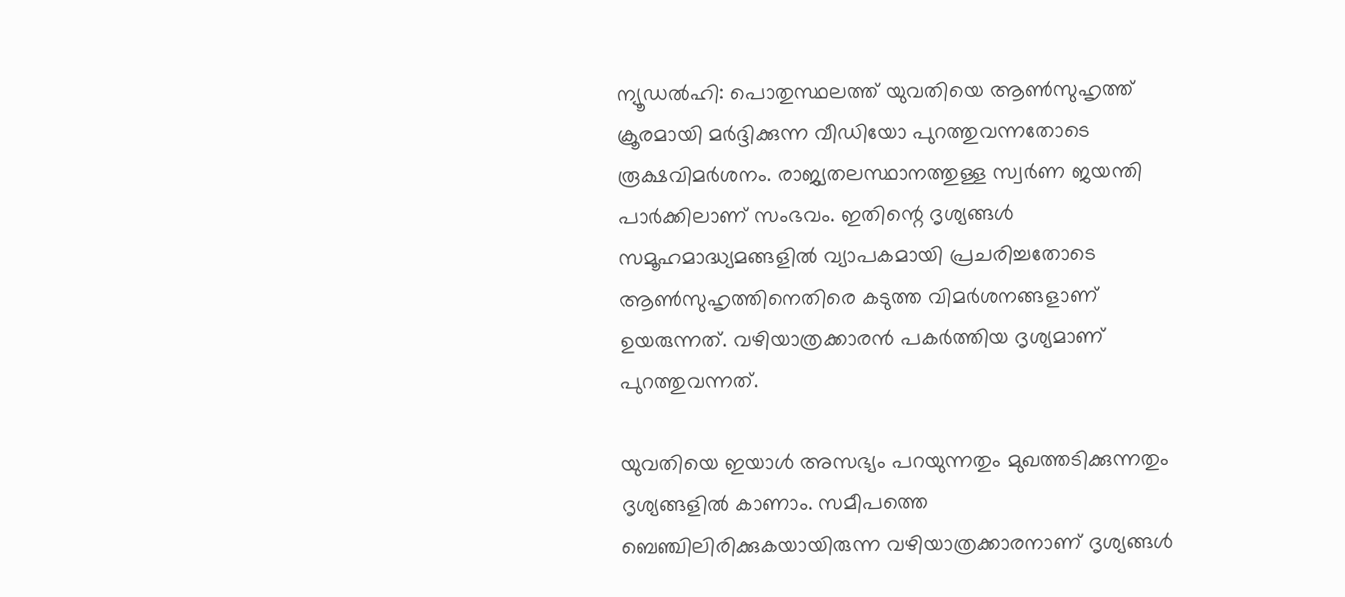ന്യൂഡല്‍ഹി: പൊതുസ്ഥലത്ത് യുവതിയെ ആണ്‍സുഹൃത്ത് ക്രൂരമായി മര്‍ദ്ദിക്കുന്ന വീഡിയോ പുറത്തുവന്നതോടെ രൂക്ഷവിമര്‍ശനം. രാജ്യതലസ്ഥാനത്തുള്ള സ്വര്‍ണ ജയന്തി പാര്‍ക്കിലാണ് സംഭവം. ഇതിന്റെ ദൃശ്യങ്ങള്‍ സമൂഹമാദ്ധ്യമങ്ങളില്‍ വ്യാപകമായി പ്രചരിച്ചതോടെ ആണ്‍സുഹൃത്തിനെതിരെ കടുത്ത വിമര്‍ശനങ്ങളാണ് ഉയരുന്നത്. വഴിയാത്രക്കാരന്‍ പകര്‍ത്തിയ ദൃശ്യമാണ് പുറത്തുവന്നത്.

യുവതിയെ ഇയാള്‍ അസഭ്യം പറയുന്നതും മുഖത്തടിക്കുന്നതും ദൃശ്യങ്ങളില്‍ കാണാം. സമീപത്തെ ബെഞ്ചിലിരിക്കുകയായിരുന്ന വഴിയാത്രക്കാരനാണ് ദൃശ്യങ്ങള്‍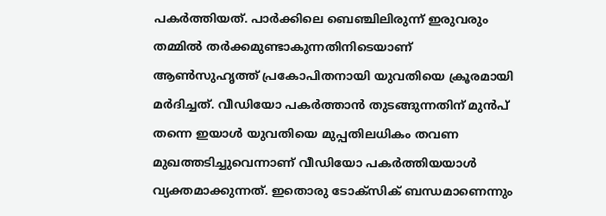പകര്‍ത്തിയത്. പാര്‍ക്കിലെ ബെഞ്ചിലിരുന്ന് ഇരുവരും തമ്മില്‍ തര്‍ക്കമുണ്ടാകുന്നതിനിടെയാണ് ആണ്‍സുഹൃത്ത് പ്രകോപിതനായി യുവതിയെ ക്രൂരമായി മര്‍ദിച്ചത്. വീഡിയോ പകര്‍ത്താന്‍ തുടങ്ങുന്നതിന് മുന്‍പ് തന്നെ ഇയാള്‍ യുവതിയെ മുപ്പതിലധികം തവണ മുഖത്തടിച്ചുവെന്നാണ് വീഡിയോ പകര്‍ത്തിയയാള്‍ വ്യക്തമാക്കുന്നത്. ഇതൊരു ടോക്‌സിക് ബന്ധമാണെന്നും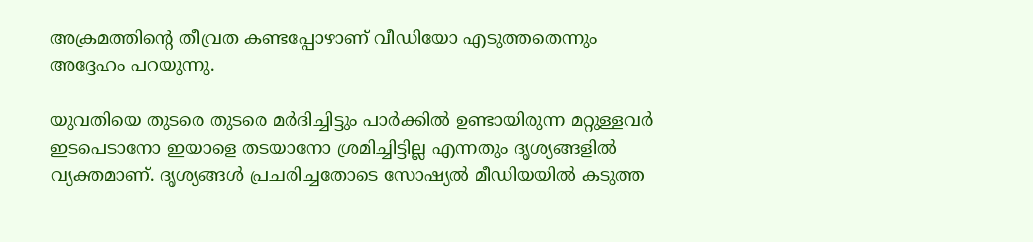അക്രമത്തിന്റെ തീവ്രത കണ്ടപ്പോഴാണ് വീഡിയോ എടുത്തതെന്നും അദ്ദേഹം പറയുന്നു.

യുവതിയെ തുടരെ തുടരെ മര്‍ദിച്ചിട്ടും പാര്‍ക്കില്‍ ഉണ്ടായിരുന്ന മറ്റുള്ളവര്‍ ഇടപെടാനോ ഇയാളെ തടയാനോ ശ്രമിച്ചിട്ടില്ല എന്നതും ദൃശ്യങ്ങളില്‍ വ്യക്തമാണ്. ദൃശ്യങ്ങള്‍ പ്രചരിച്ചതോടെ സോഷ്യല്‍ മീഡിയയില്‍ കടുത്ത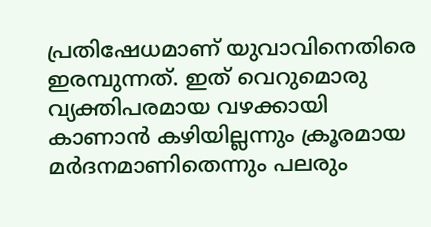പ്രതിഷേധമാണ് യുവാവിനെതിരെ ഇരമ്പുന്നത്. ഇത് വെറുമൊരു വ്യക്തിപരമായ വഴക്കായി കാണാന്‍ കഴിയില്ലന്നും ക്രൂരമായ മര്‍ദനമാണിതെന്നും പലരും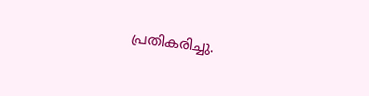പ്രതികരിച്ചു.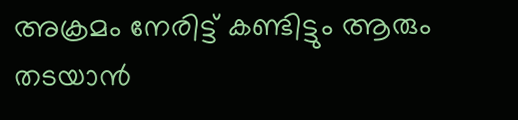അക്രമം നേരിട്ട് കണ്ടിട്ടും ആരും തടയാന്‍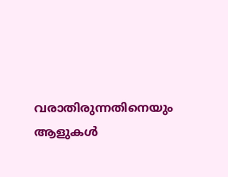വരാതിരുന്നതിനെയും ആളുകള്‍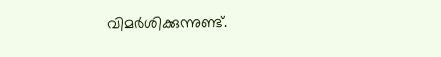വിമര്‍ശിക്കുന്നുണ്ട്.